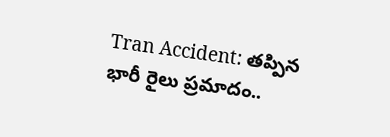Tran Accident: తప్పిన భారీ రైలు ప్రమాదం..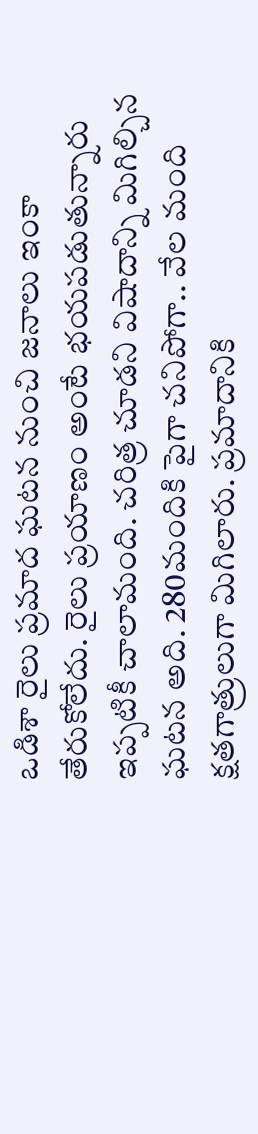ఒడిశా రైలు ప్రమాద ఘటన నుంచి జనాలు ఇంకా తేరుకోలేదు. రైలు ప్రయాణం అంటే భయపడుతున్నారు ఇప్పటికీ చాలామంది. చరిత్ర చూడని విషాదాన్ని మిగిల్చిన ఘటన అది. 280మందికి పైగా చనిపోగా.. వేల మంది క్షతగాత్రులుగా మిగిలారు. ప్రమాదానికి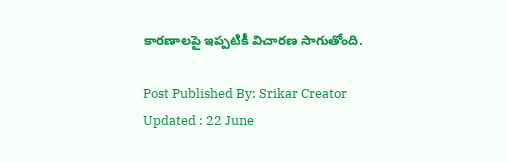కారణాలపై ఇప్పటికీ విచారణ సాగుతోంది.

Post Published By: Srikar Creator
Updated : 22 June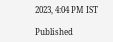2023, 4:04 PM IST

Published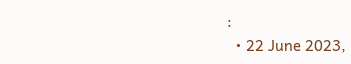:
  • 22 June 2023,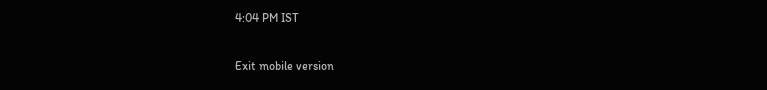4:04 PM IST

Exit mobile version